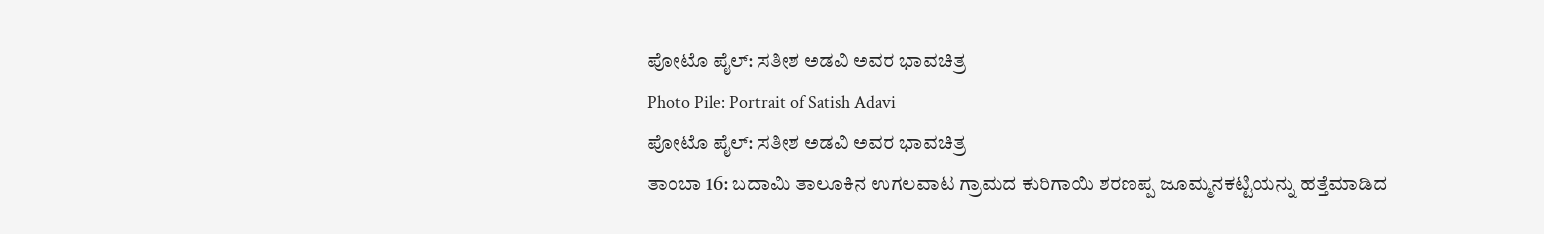ಪೋಟೊ ಪೈಲ್: ಸತೀಶ ಅಡವಿ ಅವರ ಭಾವಚಿತ್ರ
Photo Pile: Portrait of Satish Adavi
ಪೋಟೊ ಪೈಲ್: ಸತೀಶ ಅಡವಿ ಅವರ ಭಾವಚಿತ್ರ
ತಾಂಬಾ 16: ಬದಾಮಿ ತಾಲೂಕಿನ ಉಗಲವಾಟ ಗ್ರಾಮದ ಕುರಿಗಾಯಿ ಶರಣಪ್ಪ ಜೂಮ್ಮನಕಟ್ಟಿಯನ್ನು ಹತ್ತೆಮಾಡಿದ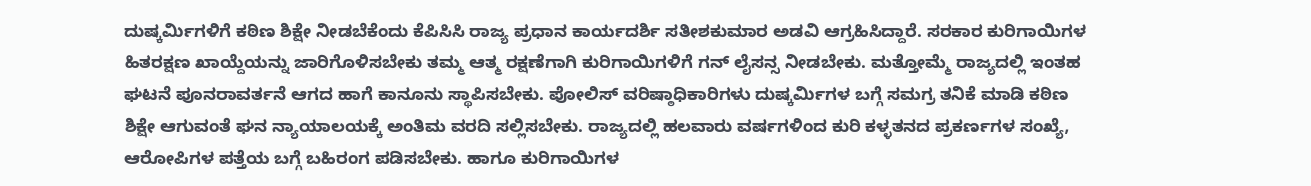ದುಷ್ಕರ್ಮಿಗಳಿಗೆ ಕಠಿಣ ಶಿಕ್ಷೇ ನೀಡಬೆಕೆಂದು ಕೆಪಿಸಿಸಿ ರಾಜ್ಯ ಪ್ರಧಾನ ಕಾರ್ಯದರ್ಶಿ ಸತೀಶಕುಮಾರ ಅಡವಿ ಆಗ್ರಹಿಸಿದ್ದಾರೆ. ಸರಕಾರ ಕುರಿಗಾಯಿಗಳ ಹಿತರಕ್ಷಣ ಖಾಯ್ದೆಯನ್ನು ಜಾರಿಗೊಳಿಸಬೇಕು ತಮ್ಮ ಆತ್ಮ ರಕ್ಷಣೆಗಾಗಿ ಕುರಿಗಾಯಿಗಳಿಗೆ ಗನ್ ಲೈಸನ್ಸ ನೀಡಬೇಕು. ಮತ್ತೋಮ್ಮೆ ರಾಜ್ಯದಲ್ಲಿ ಇಂತಹ ಘಟನೆ ಪೂನರಾವರ್ತನೆ ಆಗದ ಹಾಗೆ ಕಾನೂನು ಸ್ಥಾಪಿಸಬೇಕು. ಪೋಲಿಸ್ ವರಿಷ್ಠಾಧಿಕಾರಿಗಳು ದುಷ್ಕರ್ಮಿಗಳ ಬಗ್ಗೆ ಸಮಗ್ರ ತನಿಕೆ ಮಾಡಿ ಕಠಿಣ ಶಿಕ್ಷೇ ಆಗುವಂತೆ ಘನ ನ್ಯಾಯಾಲಯಕ್ಕೆ ಅಂತಿಮ ವರದಿ ಸಲ್ಲಿಸಬೇಕು. ರಾಜ್ಯದಲ್ಲಿ ಹಲವಾರು ವರ್ಷಗಳಿಂದ ಕುರಿ ಕಳ್ಳತನದ ಪ್ರಕರ್ಣಗಳ ಸಂಖ್ಯೆ, ಆರೋಪಿಗಳ ಪತ್ತೆಯ ಬಗ್ಗೆ ಬಹಿರಂಗ ಪಡಿಸಬೇಕು. ಹಾಗೂ ಕುರಿಗಾಯಿಗಳ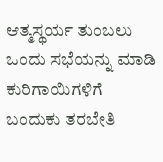ಆತ್ಮಸ್ಥರ್ಯ ತುಂಬಲು ಒಂದು ಸಭೆಯನ್ನು ಮಾಡಿ ಕುರಿಗಾಯಿಗಳಿಗೆ ಬಂದುಕು ತರಬೇತಿ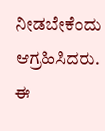ನೀಡಬೇಕೆಂದು ಆಗ್ರಹಿಸಿದರು. ಈ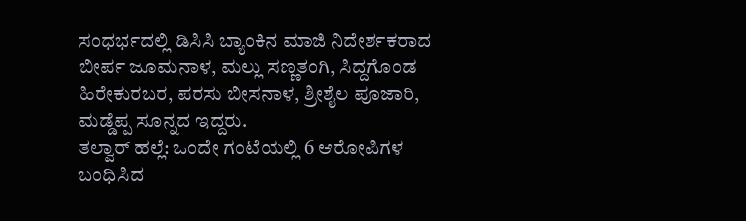ಸಂಧರ್ಭದಲ್ಲಿ ಡಿಸಿಸಿ ಬ್ಯಾಂಕಿನ ಮಾಜಿ ನಿದೇರ್ಶಕರಾದ ಬೀರ್ಪ ಜೂಮನಾಳ, ಮಲ್ಲು ಸಣ್ಣತಂಗಿ, ಸಿದ್ದಗೊಂಡ ಹಿರೇಕುರಬರ, ಪರಸು ಬೀಸನಾಳ, ಶ್ರೀಶೈಲ ಪೂಜಾರಿ, ಮಡ್ಡೆಪ್ಪ ಸೂನ್ನದ ಇದ್ದರು.
ತಲ್ವಾರ್ ಹಲ್ಲೆ: ಒಂದೇ ಗಂಟೆಯಲ್ಲಿ 6 ಆರೋಪಿಗಳ ಬಂಧಿಸಿದ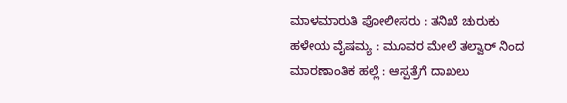ಮಾಳಮಾರುತಿ ಪೋಲೀಸರು : ತನಿಖೆ ಚುರುಕು
ಹಳೇಯ ವೈಷಮ್ಯ : ಮೂವರ ಮೇಲೆ ತಲ್ವಾರ್ ನಿಂದ ಮಾರಣಾಂತಿಕ ಹಲ್ಲೆ : ಆಸ್ಪತ್ರೆಗೆ ದಾಖಲು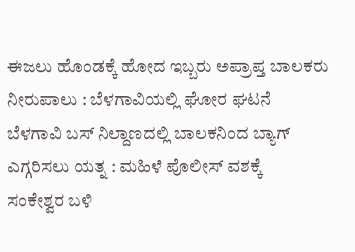ಈಜಲು ಹೊಂಡಕ್ಕೆ ಹೋದ ಇಬ್ಬರು ಅಪ್ರಾಪ್ತ ಬಾಲಕರು ನೀರುಪಾಲು : ಬೆಳಗಾವಿಯಲ್ಲಿ ಘೋರ ಘಟನೆ
ಬೆಳಗಾವಿ ಬಸ್ ನಿಲ್ದಾಣದಲ್ಲಿ ಬಾಲಕನಿಂದ ಬ್ಯಾಗ್ ಎಗ್ಗರಿಸಲು ಯತ್ನ : ಮಹಿಳೆ ಪೊಲೀಸ್ ವಶಕ್ಕೆ
ಸಂಕೇಶ್ವರ ಬಳಿ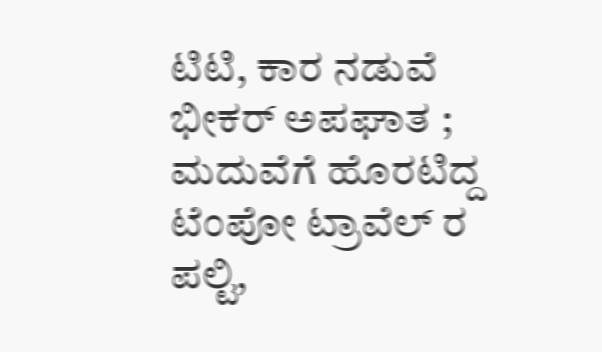ಟಿಟಿ, ಕಾರ ನಡುವೆ ಭೀಕರ್ ಅಪಘಾತ ; ಮದುವೆಗೆ ಹೊರಟಿದ್ದ ಟೆಂಪೋ ಟ್ರಾವೆಲ್ ರ ಪಲ್ಟಿ,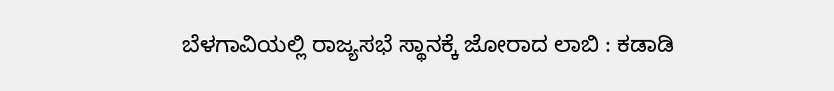ಬೆಳಗಾವಿಯಲ್ಲಿ ರಾಜ್ಯಸಭೆ ಸ್ಥಾನಕ್ಕೆ ಜೋರಾದ ಲಾಬಿ : ಕಡಾಡಿ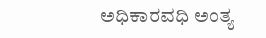ಅಧಿಕಾರವಧಿ ಅಂತ್ಯ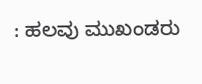: ಹಲವು ಮುಖಂಡರು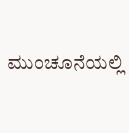ಮುಂಚೂನೆಯಲ್ಲಿ